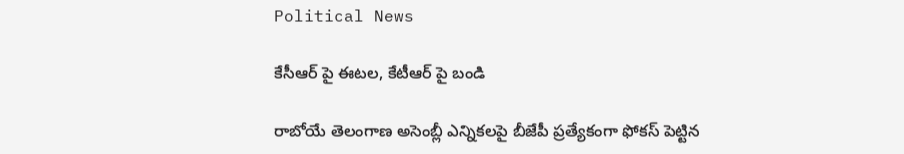Political News

కేసీఆర్ పై ఈటల, కేటీఆర్ పై బండి

రాబోయే తెలంగాణ అసెంబ్లీ ఎన్నికలపై బీజేపీ ప్రత్యేకంగా ఫోకస్ పెట్టిన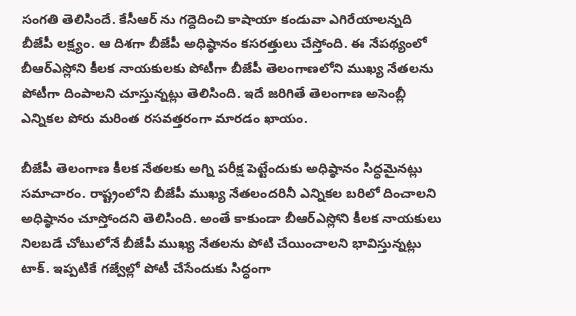సంగతి తెలిసిందే. కేసీఆర్ ను గద్దెదించి కాషాయా కండువా ఎగిరేయాలన్నది బీజేపీ లక్ష్యం. ఆ దిశగా బీజేపీ అధిష్ఠానం కసరత్తులు చేస్తోంది. ఈ నేపథ్యంలో బీఆర్ఎస్లోని కీలక నాయకులకు పోటీగా బీజేపీ తెలంగాణలోని ముఖ్య నేతలను పోటీగా దింపాలని చూస్తున్నట్లు తెలిసింది. ఇదే జరిగితే తెలంగాణ అసెంబ్లీ ఎన్నికల పోరు మరింత రసవత్తరంగా మారడం ఖాయం.

బీజేపీ తెలంగాణ కీలక నేతలకు అగ్ని పరీక్ష పెట్టేందుకు అధిష్ఠానం సిద్ధమైనట్లు సమాచారం. రాష్ట్రంలోని బీజేపీ ముఖ్య నేతలందరినీ ఎన్నికల బరిలో దించాలని అధిష్ఠానం చూస్తోందని తెలిసింది. అంతే కాకుండా బీఆర్ఎస్లోని కీలక నాయకులు నిలబడే చోటులోనే బీజేపీ ముఖ్య నేతలను పోటి చేయించాలని భావిస్తున్నట్లు టాక్. ఇప్పటికే గజ్వేల్లో పోటీ చేసేందుకు సిద్ధంగా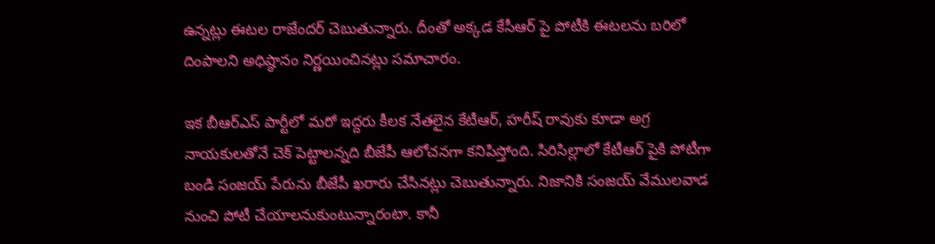ఉన్నట్లు ఈటల రాజేందర్ చెబుతున్నారు. దీంతో అక్కడ కేసీఆర్ పై పోటీకి ఈటలను బరిలో దింపాలని అధిష్ఠానం నిర్ణయించినట్లు సమాచారం.

ఇక బీఆర్ఎస్ పార్టీలో మరో ఇద్దరు కీలక నేతలైన కేటీఆర్, హరీష్ రావుకు కూడా అగ్ర నాయకులతోనే చెక్ పెట్టాలన్నది బీజేపీ ఆలోచనగా కనిపిస్తోంది. సిరిసిల్లాలో కేటీఆర్ పైకి పోటీగా బండి సంజయ్ పేరును బీజేపీ ఖరారు చేసినట్లు చెబుతున్నారు. నిజానికి సంజయ్ వేములవాడ నుంచి పోటీ చేయాలనుకుంటున్నారంటా. కానీ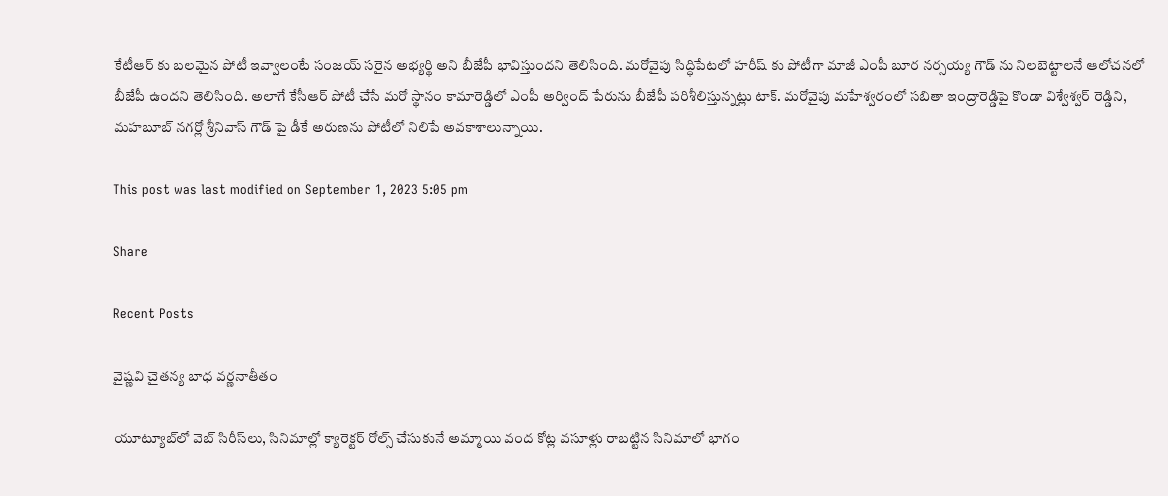కేటీఆర్ కు బలమైన పోటీ ఇవ్వాలంటే సంజయ్ సరైన అభ్యర్థి అని బీజేపీ భావిస్తుందని తెలిసింది. మరోవైపు సిద్ధిపేటలో హరీష్ కు పోటీగా మాజీ ఎంపీ బూర నర్సయ్య గౌడ్ ను నిలబెట్టాలనే ఆలోచనలో బీజేపీ ఉందని తెలిసింది. అలాగే కేసీఆర్ పోటీ చేసే మరో స్థానం కామారెడ్డిలో ఎంపీ అర్వింద్ పేరును బీజేపీ పరిశీలిస్తున్నట్లు టాక్. మరోవైపు మహేశ్వరంలో సబితా ఇంద్రారెడ్డిపై కొండా విశ్వేశ్వర్ రెడ్డిని, మహబూబ్ నగర్లో శ్రీనివాస్ గౌడ్ పై డీకే అరుణను పోటీలో నిలిపే అవకాశాలున్నాయి.

This post was last modified on September 1, 2023 5:05 pm

Share

Recent Posts

వైష్ణవి చైతన్య బాధ వర్ణనాతీతం

యూట్యూబ్‌లో వెబ్ సిరీస్‌లు, సినిమాల్లో క్యారెక్టర్ రోల్స్ చేసుకునే అమ్మాయి వంద కోట్ల వసూళ్లు రాబట్టిన సినిమాలో భాగం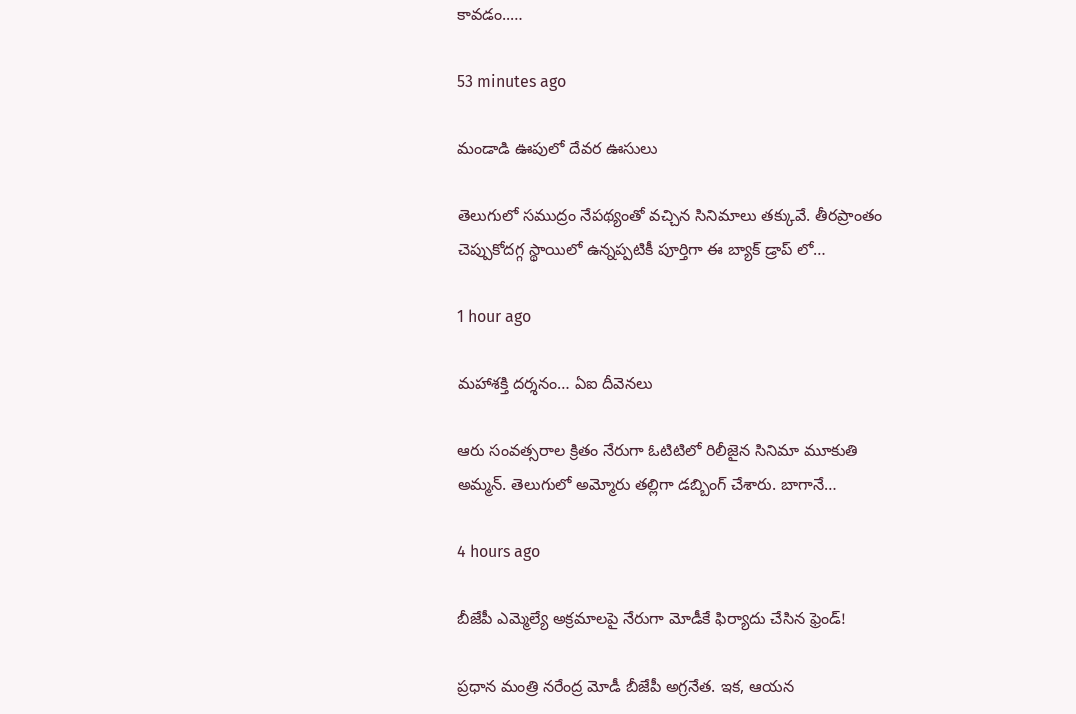కావడం..…

53 minutes ago

మండాడి ఊపులో దేవర ఊసులు

తెలుగులో సముద్రం నేపథ్యంతో వచ్చిన సినిమాలు తక్కువే. తీరప్రాంతం చెప్పుకోదగ్గ స్థాయిలో ఉన్నప్పటికీ పూర్తిగా ఈ బ్యాక్ డ్రాప్ లో…

1 hour ago

మహాశక్తి దర్శనం… ఏఐ దీవెనలు

ఆరు సంవత్సరాల క్రితం నేరుగా ఓటిటిలో రిలీజైన సినిమా మూకుతి అమ్మన్. తెలుగులో అమ్మోరు తల్లిగా డబ్బింగ్ చేశారు. బాగానే…

4 hours ago

బీజేపీ ఎమ్మెల్యే అక్ర‌మాల‌పై నేరుగా మోడీకే ఫిర్యాదు చేసిన ఫ్రెండ్‌!

ప్ర‌ధాన మంత్రి న‌రేంద్ర మోడీ బీజేపీ అగ్ర‌నేత‌. ఇక‌, ఆయ‌న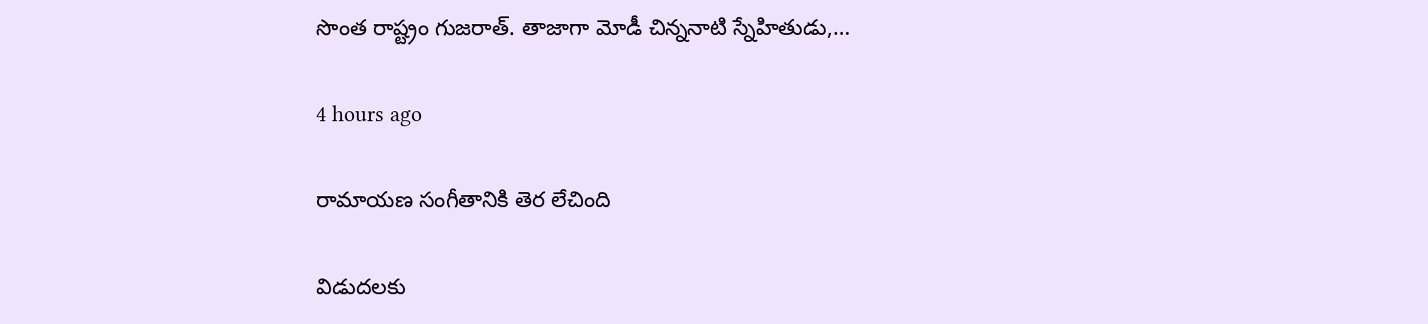సొంత రాష్ట్రం గుజ‌రాత్‌. తాజాగా మోడీ చిన్న‌నాటి స్నేహితుడు,…

4 hours ago

రామాయణ సంగీతానికి తెర లేచింది

విడుదలకు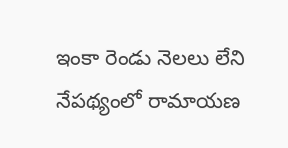ఇంకా రెండు నెలలు లేని నేపథ్యంలో రామాయణ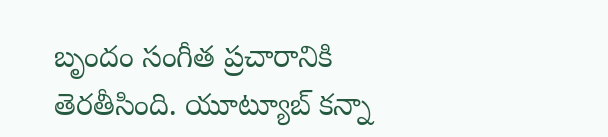బృందం సంగీత ప్రచారానికి తెరతీసింది. యూట్యూబ్ కన్నా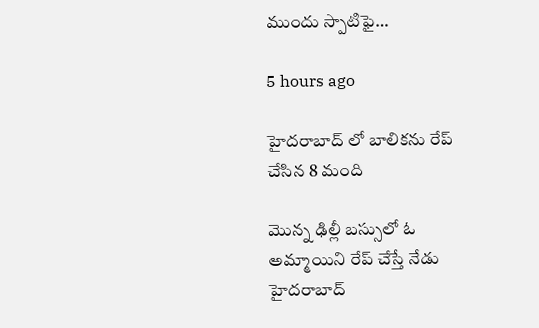ముందు స్పాటిఫై…

5 hours ago

హైదరాబాద్ లో బాలికను రేప్ చేసిన 8 మంది

మొన్న ఢిల్లీ బస్సులో ఓ అమ్మాయిని రేప్ చేస్తే నేడు హైదరాబాద్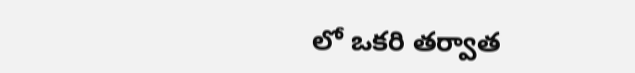లో ఒకరి తర్వాత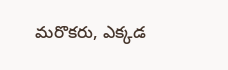మరొకరు, ఎక్కడ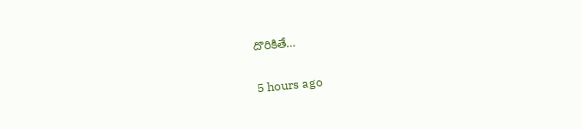దొరికితే…

5 hours ago